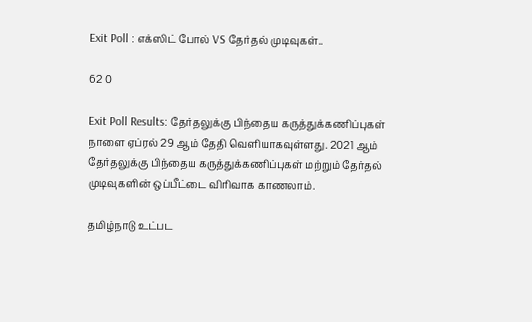Exit Poll : எக்ஸிட் போல் VS தேர்தல் முடிவுகள்..

62 0

Exit Poll Results: தேர்தலுக்கு பிந்தைய கருத்துக்கணிப்புகள் நாளை ஏப்ரல் 29 ஆம் தேதி வெளியாகவுள்ளது. 2021 ஆம் தேர்தலுக்கு பிந்தைய கருத்துக்கணிப்புகள் மற்றும் தேர்தல் முடிவுகளின் ஒப்பீட்டை விரிவாக காணலாம்.

தமிழ்நாடு உட்பட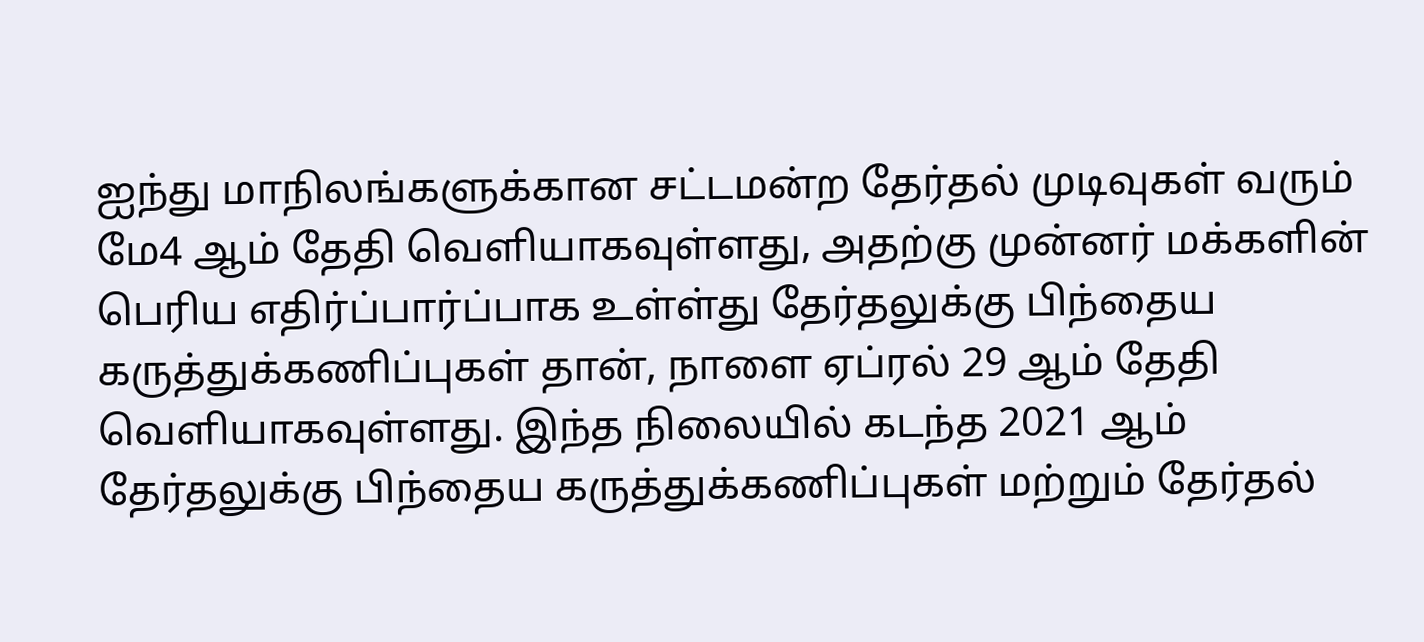ஐந்து மாநிலங்களுக்கான சட்டமன்ற தேர்தல் முடிவுகள் வரும் மே4 ஆம் தேதி வெளியாகவுள்ளது, அதற்கு முன்னர் மக்களின் பெரிய எதிர்ப்பார்ப்பாக உள்ள்து தேர்தலுக்கு பிந்தைய கருத்துக்கணிப்புகள் தான், நாளை ஏப்ரல் 29 ஆம் தேதி வெளியாகவுள்ளது. இந்த நிலையில் கடந்த 2021 ஆம் தேர்தலுக்கு பிந்தைய கருத்துக்கணிப்புகள் மற்றும் தேர்தல்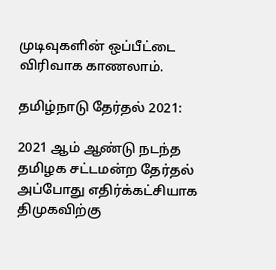முடிவுகளின் ஒப்பீட்டை விரிவாக காணலாம்.

தமிழ்நாடு தேர்தல் 2021:

2021 ஆம் ஆண்டு நடந்த தமிழக சட்டமன்ற தேர்தல் அப்போது எதிர்க்கட்சியாக திமுகவிற்கு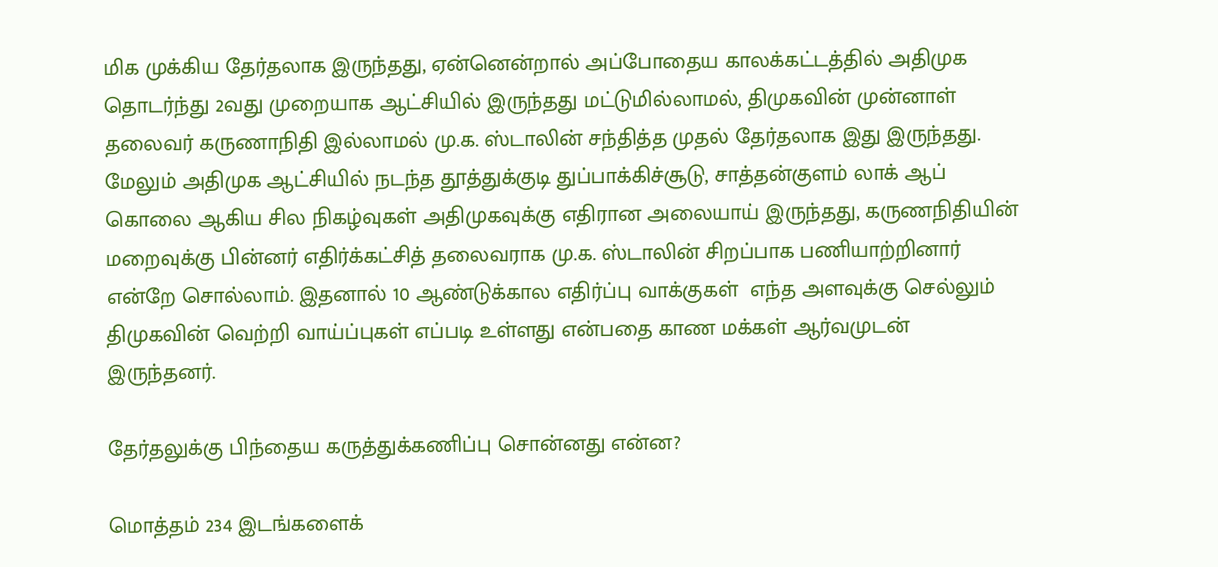மிக முக்கிய தேர்தலாக இருந்தது, ஏன்னென்றால் அப்போதைய காலக்கட்டத்தில் அதிமுக தொடர்ந்து 2வது முறையாக ஆட்சியில் இருந்தது மட்டுமில்லாமல், திமுகவின் முன்னாள் தலைவர் கருணாநிதி இல்லாமல் மு.க. ஸ்டாலின் சந்தித்த முதல் தேர்தலாக இது இருந்தது. மேலும் அதிமுக ஆட்சியில் நடந்த தூத்துக்குடி துப்பாக்கிச்சூடு, சாத்தன்குளம் லாக் ஆப் கொலை ஆகிய சில நிகழ்வுகள் அதிமுகவுக்கு எதிரான அலையாய் இருந்தது, கருணநிதியின் மறைவுக்கு பின்னர் எதிர்க்கட்சித் தலைவராக மு.க. ஸ்டாலின் சிறப்பாக பணியாற்றினார் என்றே சொல்லாம். இதனால் 10 ஆண்டுக்கால எதிர்ப்பு வாக்குகள்  எந்த அளவுக்கு செல்லும் திமுகவின் வெற்றி வாய்ப்புகள் எப்படி உள்ளது என்பதை காண மக்கள் ஆர்வமுடன் இருந்தனர்.

தேர்தலுக்கு பிந்தைய கருத்துக்கணிப்பு சொன்னது என்ன?

மொத்தம் 234 இடங்களைக்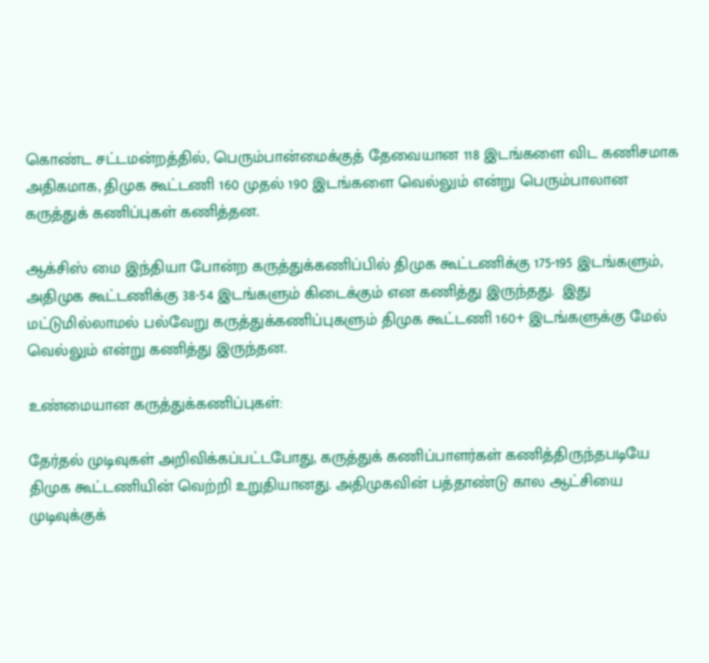கொண்ட சட்டமன்றத்தில், பெரும்பான்மைக்குத் தேவையான 118 இடங்களை விட கணிசமாக அதிகமாக, திமுக கூட்டணி 160 முதல் 190 இடங்களை வெல்லும் என்று பெரும்பாலான கருத்துக் கணிப்புகள் கணித்தன.

ஆக்சிஸ் மை இந்தியா போன்ற கருத்துக்கணிப்பில் திமுக கூட்டணிக்கு 175-195 இடங்களும், அதிமுக கூட்டணிக்கு 38-54 இடங்களும் கிடைக்கும் என கணித்து இருந்தது.  இது மட்டுமில்லாமல் பல்வேறு கருத்துக்கணிப்புகளும் திமுக கூட்டணி 160+ இடங்களுக்கு மேல் வெல்லும் என்று கணித்து இருந்தன.

உண்மையான கருத்துக்கணிப்புகள்:

தேர்தல் முடிவுகள் அறிவிக்கப்பட்டபோது, கருத்துக் கணிப்பாளர்கள் கணித்திருந்தபடியே திமுக கூட்டணியின் வெற்றி உறுதியானது. அதிமுகவின் பத்தாண்டு கால ஆட்சியை முடிவுக்குக்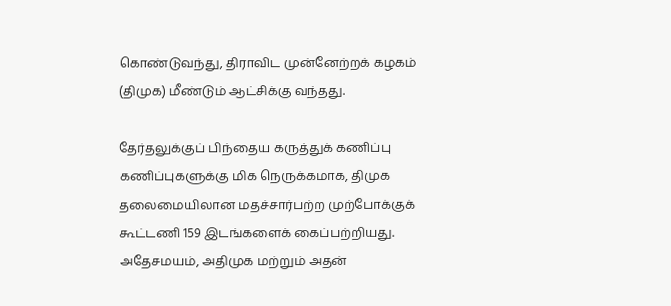கொண்டுவந்து, திராவிட முன்னேற்றக் கழகம் (திமுக) மீண்டும் ஆட்சிக்கு வந்தது.

தேர்தலுக்குப் பிந்தைய கருத்துக் கணிப்பு கணிப்புகளுக்கு மிக நெருக்கமாக, திமுக தலைமையிலான மதச்சார்பற்ற முற்போக்குக் கூட்டணி 159 இடங்களைக் கைப்பற்றியது. அதேசமயம், அதிமுக மற்றும் அதன்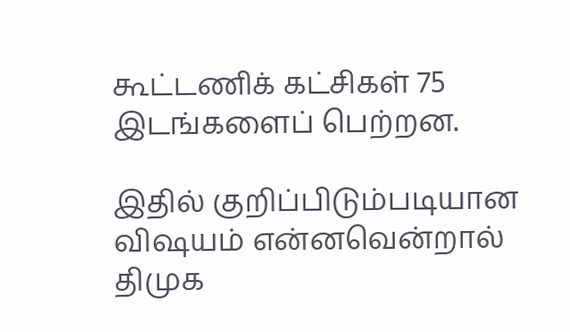கூட்டணிக் கட்சிகள் 75 இடங்களைப் பெற்றன.

இதில் குறிப்பிடும்படியான விஷயம் என்னவென்றால் திமுக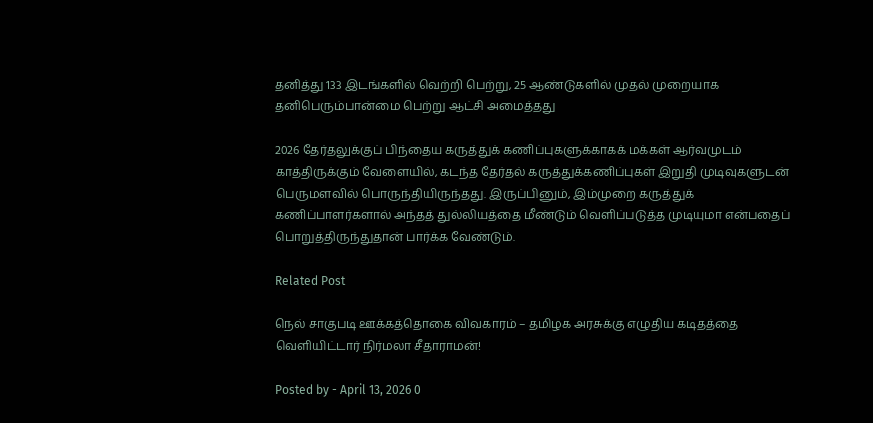தனித்து 133 இடங்களில் வெற்றி பெற்று, 25 ஆண்டுகளில் முதல் முறையாக தனிபெரும்பான்மை பெற்று ஆட்சி அமைத்தது

2026 தேர்தலுக்குப் பிந்தைய கருத்துக் கணிப்புகளுக்காகக் மக்கள் ஆர்வமுடம்  காத்திருக்கும் வேளையில், கடந்த தேர்தல் கருத்துக்கணிப்புகள் இறுதி முடிவுகளுடன் பெருமளவில் பொருந்தியிருந்தது. இருப்பினும், இம்முறை கருத்துக் கணிப்பாளர்களால் அந்தத் துல்லியத்தை மீண்டும் வெளிப்படுத்த முடியுமா என்பதைப் பொறுத்திருந்துதான் பார்க்க வேண்டும்.

Related Post

நெல் சாகுபடி ஊக்கத்தொகை விவகாரம் – தமிழக அரசுக்கு எழுதிய கடிதத்தை வெளியிட்டார் நிர்மலா சீதாராமன்!

Posted by - April 13, 2026 0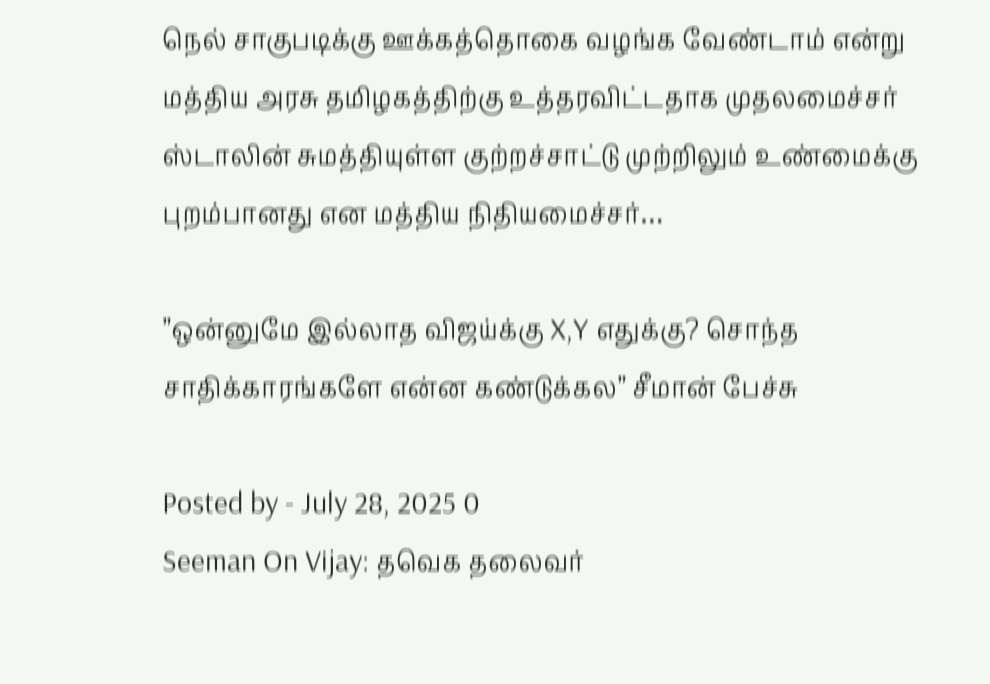நெல் சாகுபடிக்கு ஊக்கத்தொகை வழங்க வேண்டாம் என்று மத்திய அரசு தமிழகத்திற்கு உத்தரவிட்டதாக முதலமைச்சர் ஸ்டாலின் சுமத்தியுள்ள குற்றச்சாட்டு முற்றிலும் உண்மைக்கு புறம்பானது என மத்திய நிதியமைச்சர்…

”ஒன்னுமே இல்லாத விஜய்க்கு X,Y எதுக்கு? சொந்த சாதிக்காரங்களே என்ன கண்டுக்கல” சீமான் பேச்சு

Posted by - July 28, 2025 0
Seeman On Vijay: தவெக தலைவர்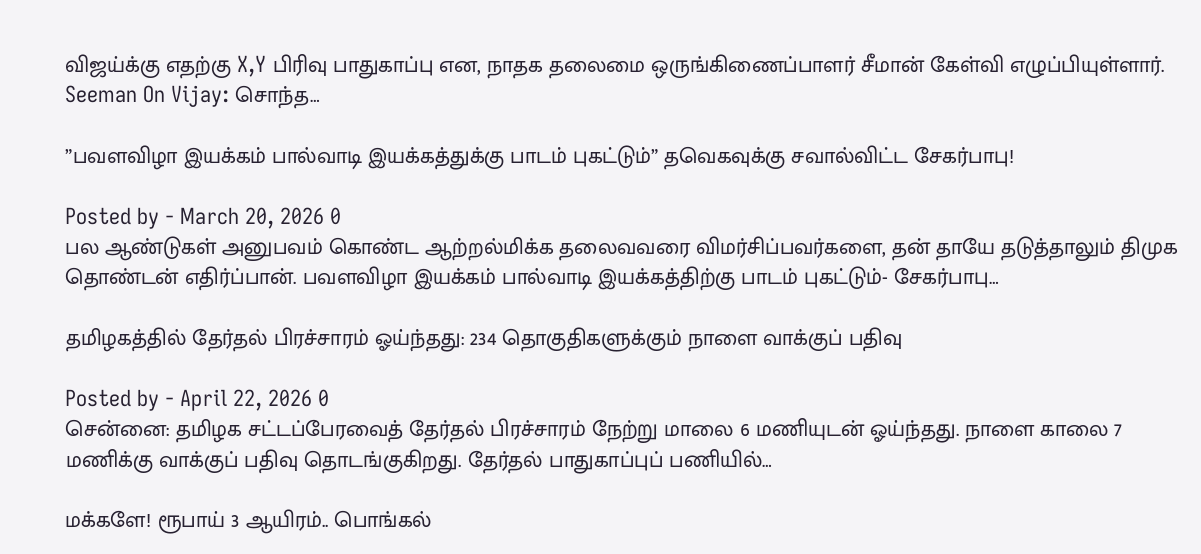விஜய்க்கு எதற்கு X,Y பிரிவு பாதுகாப்பு என, நாதக தலைமை ஒருங்கிணைப்பாளர் சீமான் கேள்வி எழுப்பியுள்ளார். Seeman On Vijay: சொந்த…

”பவளவிழா இயக்கம் பால்வாடி இயக்கத்துக்கு பாடம் புகட்டும்” தவெகவுக்கு சவால்விட்ட சேகர்பாபு!

Posted by - March 20, 2026 0
பல ஆண்டுகள் அனுபவம் கொண்ட ஆற்றல்மிக்க தலைவவரை விமர்சிப்பவர்களை, தன் தாயே தடுத்தாலும் திமுக தொண்டன் எதிர்ப்பான். பவளவிழா இயக்கம் பால்வாடி இயக்கத்திற்கு பாடம் புகட்டும்- சேகர்பாபு…

தமிழகத்தில் தேர்தல் பிரச்சாரம் ஓய்ந்தது: 234 தொகுதிகளுக்கும் நாளை வாக்குப் பதிவு

Posted by - April 22, 2026 0
சென்னை: தமிழக சட்டப்பேரவைத் தேர்தல் பிரச்சாரம் நேற்று மாலை 6 மணியுடன் ஓய்ந்தது. நாளை காலை 7 மணிக்கு வாக்குப் பதிவு தொடங்குகிறது. தேர்தல் பாதுகாப்புப் பணியில்…

மக்களே! ரூபாய் 3 ஆயிரம்.. பொங்கல்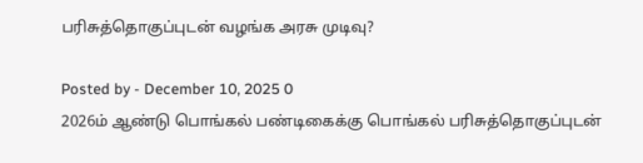பரிசுத்தொகுப்புடன் வழங்க அரசு முடிவு?

Posted by - December 10, 2025 0
2026ம் ஆண்டு பொங்கல் பண்டிகைக்கு பொங்கல் பரிசுத்தொகுப்புடன்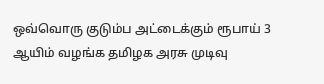ஒவ்வொரு குடும்ப அட்டைக்கும் ரூபாய் 3 ஆயிம் வழங்க தமிழக அரசு முடிவு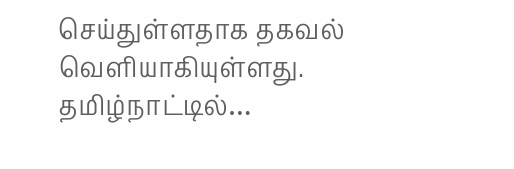செய்துள்ளதாக தகவல் வெளியாகியுள்ளது. தமிழ்நாட்டில்…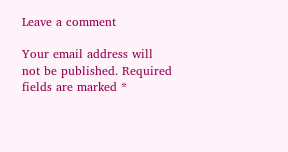Leave a comment

Your email address will not be published. Required fields are marked *